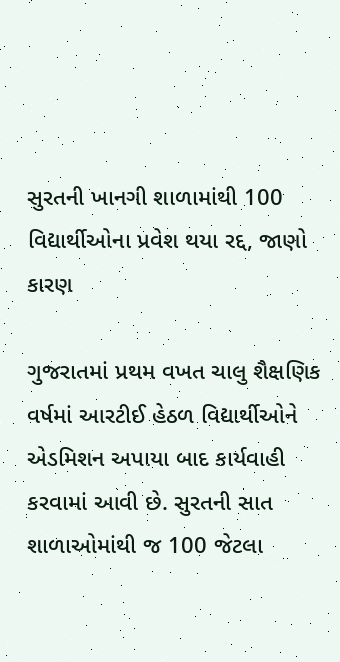સુરતની ખાનગી શાળામાંથી 100 વિદ્યાર્થીઓના પ્રવેશ થયા રદ્દ, જાણો કારણ

ગુજરાતમાં પ્રથમ વખત ચાલુ શૈક્ષણિક વર્ષમાં આરટીઈ હેઠળ વિદ્યાર્થીઓને એડમિશન અપાયા બાદ કાર્યવાહી કરવામાં આવી છે. સુરતની સાત શાળાઓમાંથી જ 100 જેટલા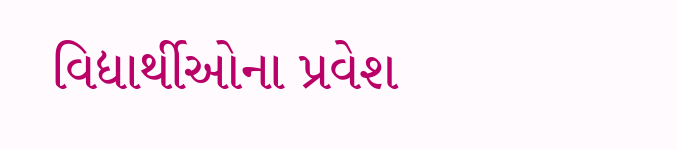વિદ્યાર્થીઓના પ્રવેશ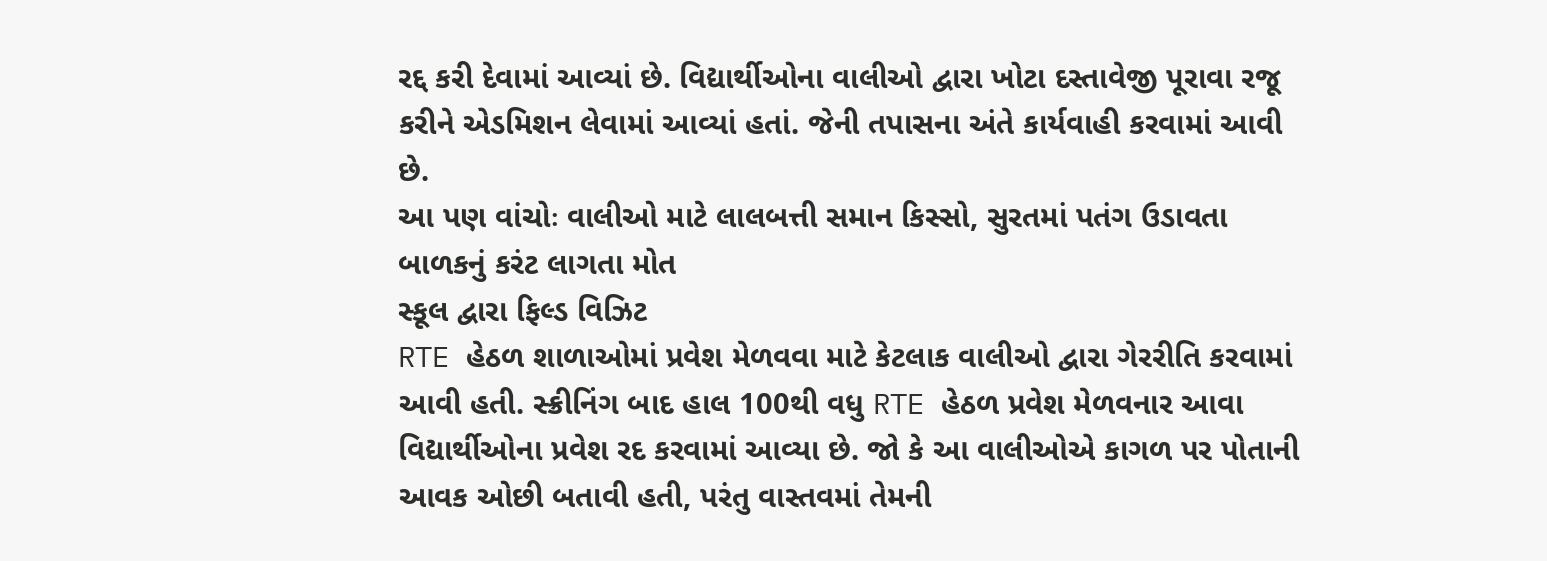રદ્દ કરી દેવામાં આવ્યાં છે. વિદ્યાર્થીઓના વાલીઓ દ્વારા ખોટા દસ્તાવેજી પૂરાવા રજૂ કરીને એડમિશન લેવામાં આવ્યાં હતાં. જેની તપાસના અંતે કાર્યવાહી કરવામાં આવી છે.
આ પણ વાંચોઃ વાલીઓ માટે લાલબત્તી સમાન કિસ્સો, સુરતમાં પતંગ ઉડાવતા બાળકનું કરંટ લાગતા મોત
સ્કૂલ દ્વારા ફિલ્ડ વિઝિટ
RTE હેઠળ શાળાઓમાં પ્રવેશ મેળવવા માટે કેટલાક વાલીઓ દ્વારા ગેરરીતિ કરવામાં આવી હતી. સ્ક્રીનિંગ બાદ હાલ 100થી વધુ RTE હેઠળ પ્રવેશ મેળવનાર આવા વિદ્યાર્થીઓના પ્રવેશ રદ કરવામાં આવ્યા છે. જો કે આ વાલીઓએ કાગળ પર પોતાની આવક ઓછી બતાવી હતી, પરંતુ વાસ્તવમાં તેમની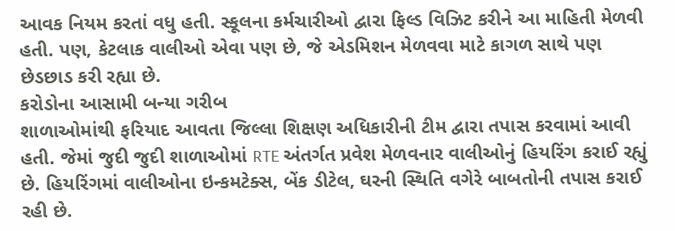આવક નિયમ કરતાં વધુ હતી. સ્કૂલના કર્મચારીઓ દ્વારા ફિલ્ડ વિઝિટ કરીને આ માહિતી મેળવી હતી. પણ, કેટલાક વાલીઓ એવા પણ છે, જે એડમિશન મેળવવા માટે કાગળ સાથે પણ છેડછાડ કરી રહ્યા છે.
કરોડોના આસામી બન્યા ગરીબ
શાળાઓમાંથી ફરિયાદ આવતા જિલ્લા શિક્ષણ અધિકારીની ટીમ દ્વારા તપાસ કરવામાં આવી હતી. જેમાં જુદી જુદી શાળાઓમાં RTE અંતર્ગત પ્રવેશ મેળવનાર વાલીઓનું હિયરિંગ કરાઈ રહ્યું છે. હિયરિંગમાં વાલીઓના ઇન્કમટેક્સ, બેંક ડીટેલ, ઘરની સ્થિતિ વગેરે બાબતોની તપાસ કરાઈ રહી છે.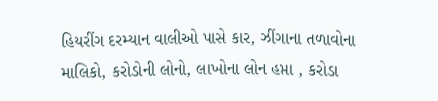હિયરીંગ દરમ્યાન વાલીઓ પાસે કાર, ઝીંગાના તળાવોના માલિકો, કરોડોની લોનો, લાખોના લોન હપ્તા , કરોડા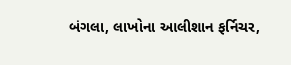બંગલા, લાખોના આલીશાન ફર્નિચર,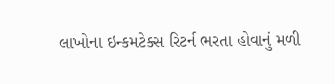લાખોના ઇન્કમટેક્સ રિટર્ન ભરતા હોવાનું મળી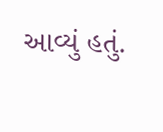આવ્યું હતું.